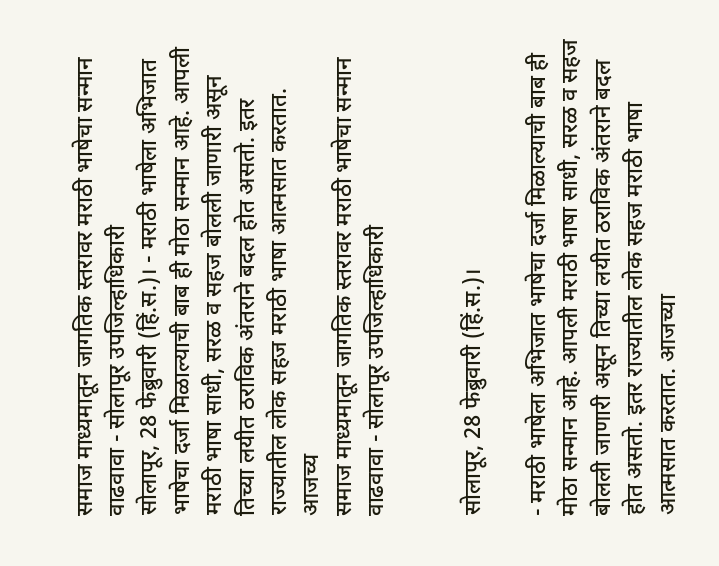समाज माध्यमातून जागतिक स्तरावर मराठी भाषेचा सन्मान वाढवावा - सोलापूर उपजिल्हाधिकारी
सोलापूर, 28 फेब्रुवारी (हिं.स.)। - मराठी भाषेला अभिजात भाषेचा दर्जा मिळाल्याची बाब ही मोठा सन्मान आहे. आपली मराठी भाषा साधी, सरळ व सहज बोलली जाणारी असून तिच्या लयीत ठराविक अंतराने बदल होत असतो. इतर राज्यातील लोक सहज मराठी भाषा आत्मसात करतात. आजच्य
समाज माध्यमातून जागतिक स्तरावर मराठी भाषेचा सन्मान वाढवावा - सोलापूर उपजिल्हाधिकारी


सोलापूर, 28 फेब्रुवारी (हिं.स.)।

- मराठी भाषेला अभिजात भाषेचा दर्जा मिळाल्याची बाब ही मोठा सन्मान आहे. आपली मराठी भाषा साधी, सरळ व सहज बोलली जाणारी असून तिच्या लयीत ठराविक अंतराने बदल होत असतो. इतर राज्यातील लोक सहज मराठी भाषा आत्मसात करतात. आजच्या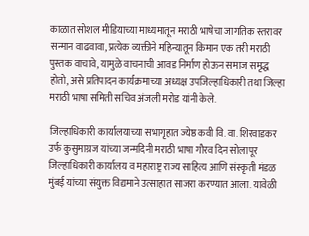काळात सोशल मीडियाच्या माध्यमातून मराठी भाषेचा जागतिक स्तरावर सन्मान वाढवावा, प्रत्येक व्यक्तीने महिन्यातून किमान एक तरी मराठी पुस्तक वाचावे, यामुळे वाचनाची आवड निर्माण होऊन समाज समृद्ध होतो, असे प्रतिपादन कार्यक्रमाच्या अध्यक्ष उपजिल्हाधिकारी तथा जिल्हा मराठी भाषा समिती सचिव अंजली मरोड यांनी केले.

जिल्हाधिकारी कार्यालयाच्या सभागृहात ज्येष्ठ कवी वि. वा. शिरवाडकर उर्फ कुसुमाग्रज यांच्या जन्मदिनी मराठी भाषा गौरव दिन सोलापूर जिल्हाधिकारी कार्यालय व महाराष्ट्र राज्य साहित्य आणि संस्कृती मंडळ मुंबई यांच्या संयुक्त विद्यमाने उत्साहात साजरा करण्यात आला. यावेळी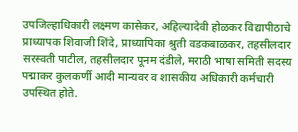उपजिल्हाधिकारी लक्ष्मण कासेकर, अहिल्यादेवी होळकर विद्यापीठाचे प्राध्यापक शिवाजी शिंदे, प्राध्यापिका श्रुती वडकबाळकर, तहसीलदार सरस्वती पाटील, तहसीलदार पूनम दंडीले, मराठी भाषा समिती सदस्य पद्माकर कुलकर्णी आदी मान्यवर व शासकीय अधिकारी कर्मचारी उपस्थित होते.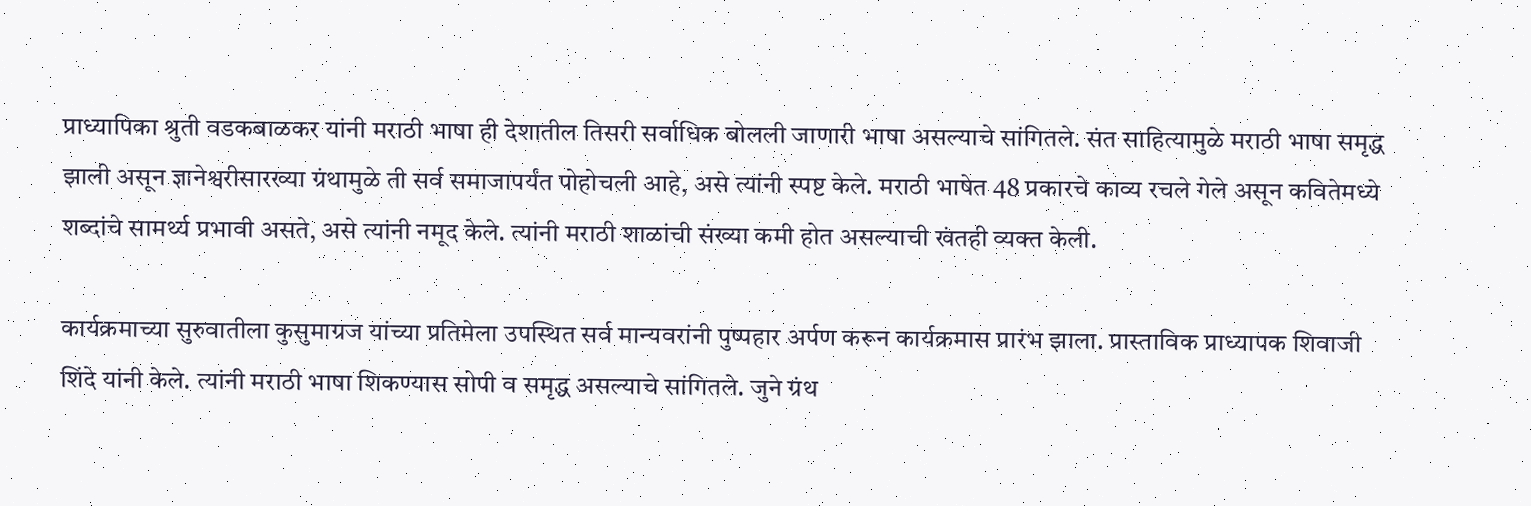प्राध्यापिका श्रुती वडकबाळकर यांनी मराठी भाषा ही देशातील तिसरी सर्वाधिक बोलली जाणारी भाषा असल्याचे सांगितले. संत साहित्यामुळे मराठी भाषा समृद्ध झाली असून ज्ञानेश्वरीसारख्या ग्रंथामुळे ती सर्व समाजापर्यंत पोहोचली आहे, असे त्यांनी स्पष्ट केले. मराठी भाषेत 48 प्रकारचे काव्य रचले गेले असून कवितेमध्ये शब्दांचे सामर्थ्य प्रभावी असते, असे त्यांनी नमूद केले. त्यांनी मराठी शाळांची संख्या कमी होत असल्याची खंतही व्यक्त केली.

कार्यक्रमाच्या सुरुवातीला कुसुमाग्रज यांच्या प्रतिमेला उपस्थित सर्व मान्यवरांनी पुष्पहार अर्पण करून कार्यक्रमास प्रारंभ झाला. प्रास्ताविक प्राध्यापक शिवाजी शिंदे यांनी केले. त्यांनी मराठी भाषा शिकण्यास सोपी व समृद्ध असल्याचे सांगितले. जुने ग्रंथ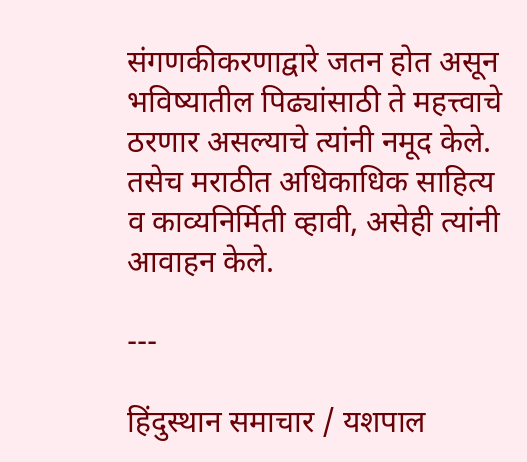संगणकीकरणाद्वारे जतन होत असून भविष्यातील पिढ्यांसाठी ते महत्त्वाचे ठरणार असल्याचे त्यांनी नमूद केले. तसेच मराठीत अधिकाधिक साहित्य व काव्यनिर्मिती व्हावी, असेही त्यांनी आवाहन केले.

---

हिंदुस्थान समाचार / यशपाल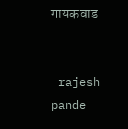गायकवाड


 rajesh pande